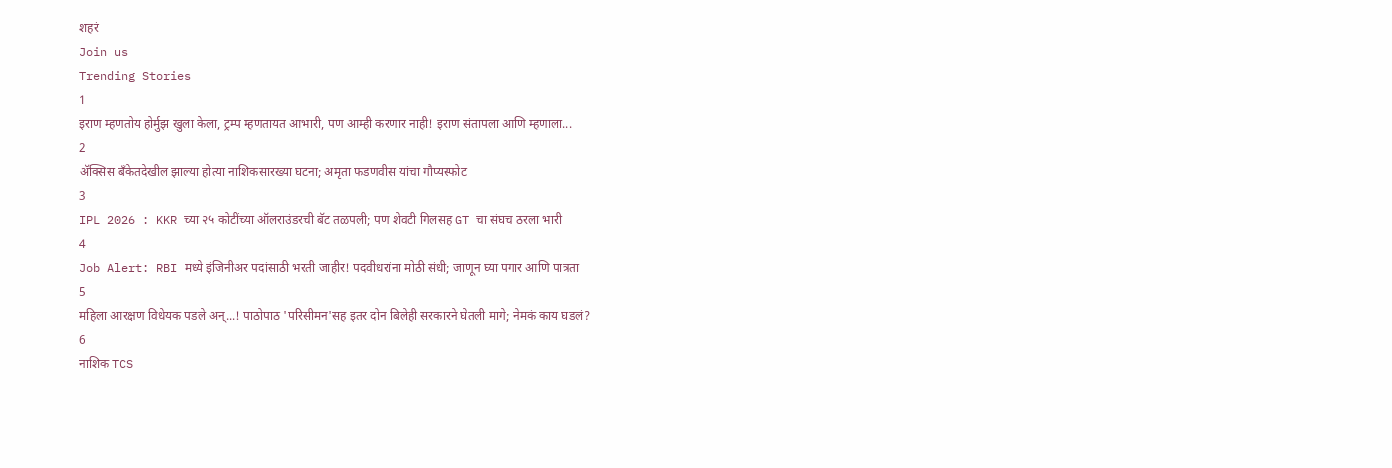शहरं
Join us
Trending Stories
1
इराण म्हणतोय होर्मुझ खुला केला, ट्रम्प म्हणतायत आभारी, पण आम्ही करणार नाही! इराण संतापला आणि म्हणाला...
2
ॲक्सिस बँकेतदेखील झाल्या होत्या नाशिकसारख्या घटना; अमृता फडणवीस यांचा गौप्यस्फोट
3
IPL 2026 : KKR च्या २५ कोटींच्या ऑलराउंडरची बॅट तळपली; पण शेवटी गिलसह GT चा संघच ठरला भारी
4
Job Alert: RBI मध्ये इंजिनीअर पदांसाठी भरती जाहीर! पदवीधरांना मोठी संधी; जाणून घ्या पगार आणि पात्रता
5
महिला आरक्षण विधेयक पडले अन्...! पाठोपाठ 'परिसीमन'सह इतर दोन बिलेही सरकारने घेतली मागे; नेमकं काय घडलं?
6
नाशिक TCS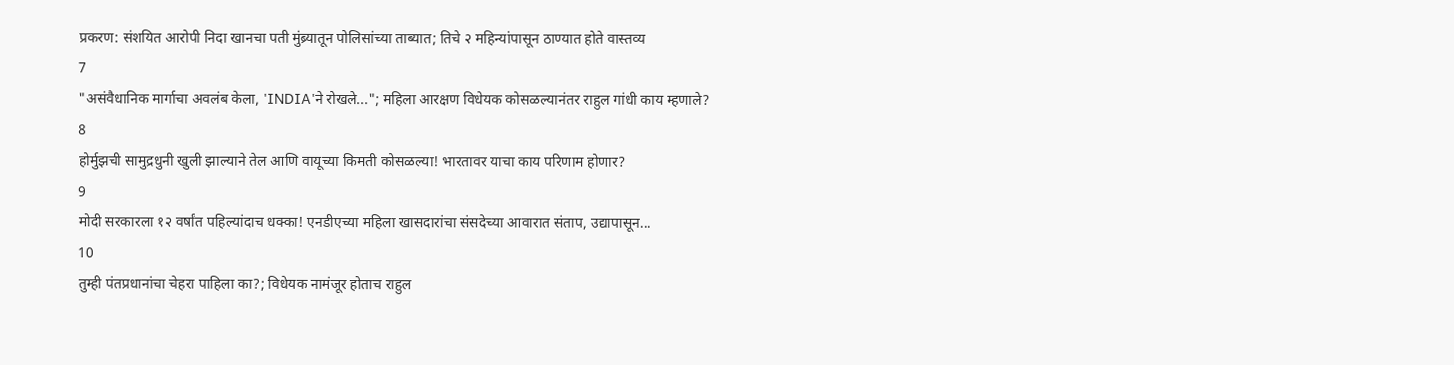प्रकरण: संशयित आरोपी निदा खानचा पती मुंब्र्यातून पोलिसांच्या ताब्यात; तिचे २ महिन्यांपासून ठाण्यात होते वास्तव्य
7
"असंवैधानिक मार्गाचा अवलंब केला, 'INDIA'ने रोखले..."; महिला आरक्षण विधेयक कोसळल्यानंतर राहुल गांधी काय म्हणाले?
8
होर्मुझची सामुद्रधुनी खुली झाल्याने तेल आणि वायूच्या किमती कोसळल्या! भारतावर याचा काय परिणाम होणार?
9
मोदी सरकारला १२ वर्षांत पहिल्यांदाच धक्का! एनडीएच्या महिला खासदारांचा संसदेच्या आवारात संताप, उद्यापासून...
10
तुम्ही पंतप्रधानांचा चेहरा पाहिला का?; विधेयक नामंजूर होताच राहुल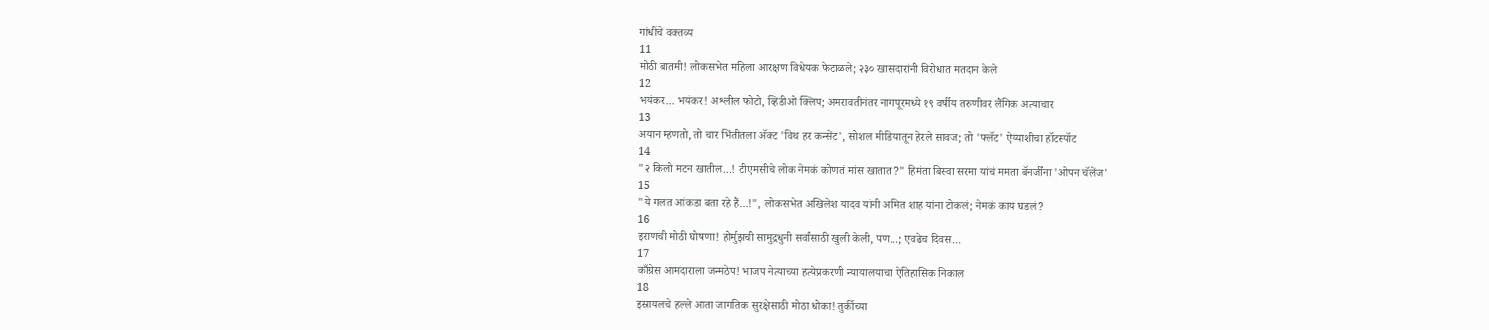गांधींचे वक्तव्य
11
मोठी बातमी! लोकसभेत महिला आरक्षण विधेयक फेटाळले; २३० खासदारांनी विरोधात मतदान केले
12
भयंकर... भयंकर! अश्लील फोटो, व्हिडीओ क्लिप; अमरावतीनंतर नागपूरमध्ये १९ वर्षीय तरुणीवर लैंगिक अत्याचार
13
अयान म्हणतो, तो चार भिंतीतला अ‍ॅक्ट 'विथ हर कन्सेंट', सोशल मीडियातून हेरले सावज; तो 'फ्लॅट' ऐय्याशीचा हॉटस्पॉट
14
"२ किलो मटन खातील...! टीएमसीचे लोक नेमकं कोणतं मांस खातात?" हिमंता बिस्वा सरमा यांचं ममता बॅनर्जींना 'ओपन चॅलेंज'
15
"ये गलत आंकडा बता रहे हैं...!", लोकसभेत अखिलेश यादव यांनी अमित शाह यांना टोकलं; नेमकं काय घडलं?
16
इराणची मोठी घोषणा! होर्मुझची सामुद्रधुनी सर्वांसाठी खुली केली, पण...; एवढेच दिवस...
17
काँग्रेस आमदाराला जन्मठेप! भाजप नेत्याच्या हत्येप्रकरणी न्यायालयाचा ऐतिहासिक निकाल
18
इस्रायलचे हल्ले आता जागतिक सुरक्षेसाठी मोठा धोका! तुर्कीच्या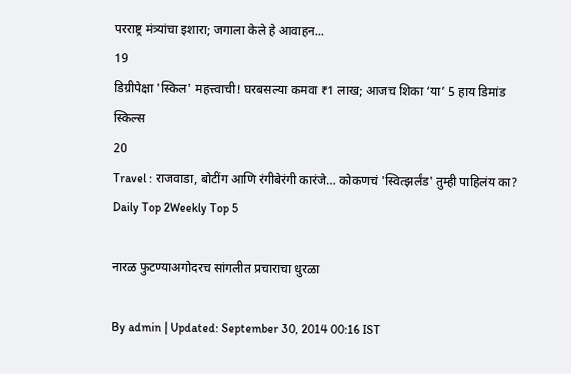परराष्ट्र मंत्र्यांचा इशारा; जगाला केले हे आवाहन...
19
डिग्रीपेक्षा 'स्किल' महत्त्वाची! घरबसल्या कमवा ₹1 लाख; आजच शिका ‘या’ 5 हाय डिमांड स्किल्स
20
Travel : राजवाडा, बोटींग आणि रंगीबेरंगी कारंजे… कोकणचं 'स्वित्झर्लंड' तुम्ही पाहिलंय का?
Daily Top 2Weekly Top 5

नारळ फुटण्याअगोदरच सांगलीत प्रचाराचा धुरळा

By admin | Updated: September 30, 2014 00:16 IST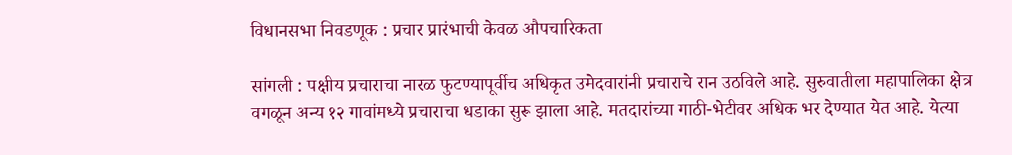विधानसभा निवडणूक : प्रचार प्रारंभाची केवळ औपचारिकता

सांगली : पक्षीय प्रचाराचा नारळ फुटण्यापूर्वीच अधिकृत उमेदवारांनी प्रचाराचे रान उठविले आहे. सुरुवातीला महापालिका क्षेत्र वगळून अन्य १२ गावांमध्ये प्रचाराचा धडाका सुरू झाला आहे. मतदारांच्या गाठी-भेटीवर अधिक भर देण्यात येत आहे. येत्या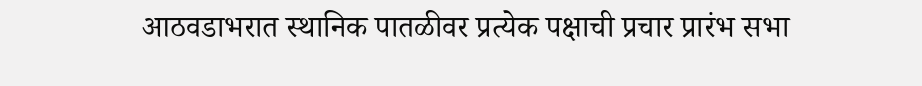आठवडाभरात स्थानिक पातळीवर प्रत्येक पक्षाची प्रचार प्रारंभ सभा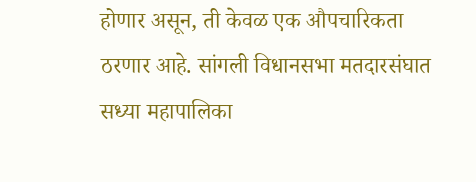होणार असून, ती केवळ एक औपचारिकता ठरणार आहे. सांगली विधानसभा मतदारसंघात सध्या महापालिका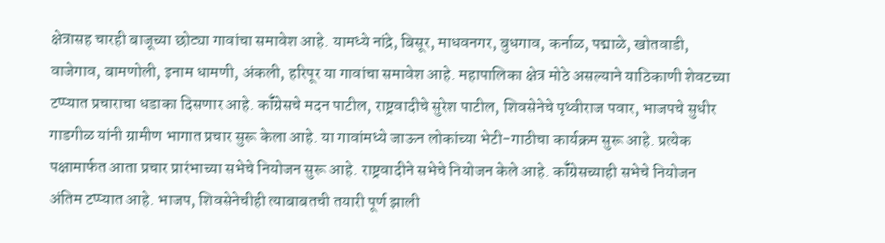क्षेत्रासह चारही बाजूच्या छोट्या गावांचा समावेश आहे. यामध्ये नांद्रे, बिसूर, माधवनगर, बुधगाव, कर्नाळ, पद्माळे, खोतवाडी, वाजेगाव, बामणोली, इनाम धामणी, अंकली, हरिपूर या गावांचा समावेश आहे. महापालिका क्षेत्र मोठे असल्याने याठिकाणी शेवटच्या टप्प्यात प्रचाराचा धडाका दिसणार आहे. कॉँग्रेसचे मदन पाटील, राष्ट्रवादीचे सुरेश पाटील, शिवसेनेचे पृथ्वीराज पवार, भाजपचे सुधीर गाडगीळ यांनी ग्रामीण भागात प्रचार सुरू केला आहे. या गावांमध्ये जाऊन लोकांच्या भेटी-गाठीचा कार्यक्रम सुरू आहे. प्रत्येक पक्षामार्फत आता प्रचार प्रारंभाच्या सभेचे नियोजन सुरू आहे. राष्ट्रवादीने सभेचे नियोजन केले आहे. कॉँग्रेसच्याही सभेचे नियोजन अंतिम टप्प्यात आहे. भाजप, शिवसेनेचीही त्याबाबतची तयारी पूर्ण झाली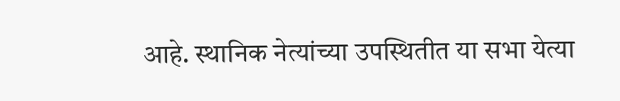आहे. स्थानिक नेत्यांच्या उपस्थितीत या सभा येत्या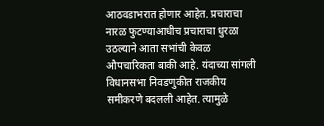आठवडाभरात होणार आहेत. प्रचाराचा नारळ फुटण्याआधीच प्रचाराचा धुरळा उठल्याने आता सभांची केवळ औपचारिकता बाकी आहे. यंदाच्या सांगली विधानसभा निवडणुकीत राजकीय समीकरणे बदलली आहेत. त्यामुळे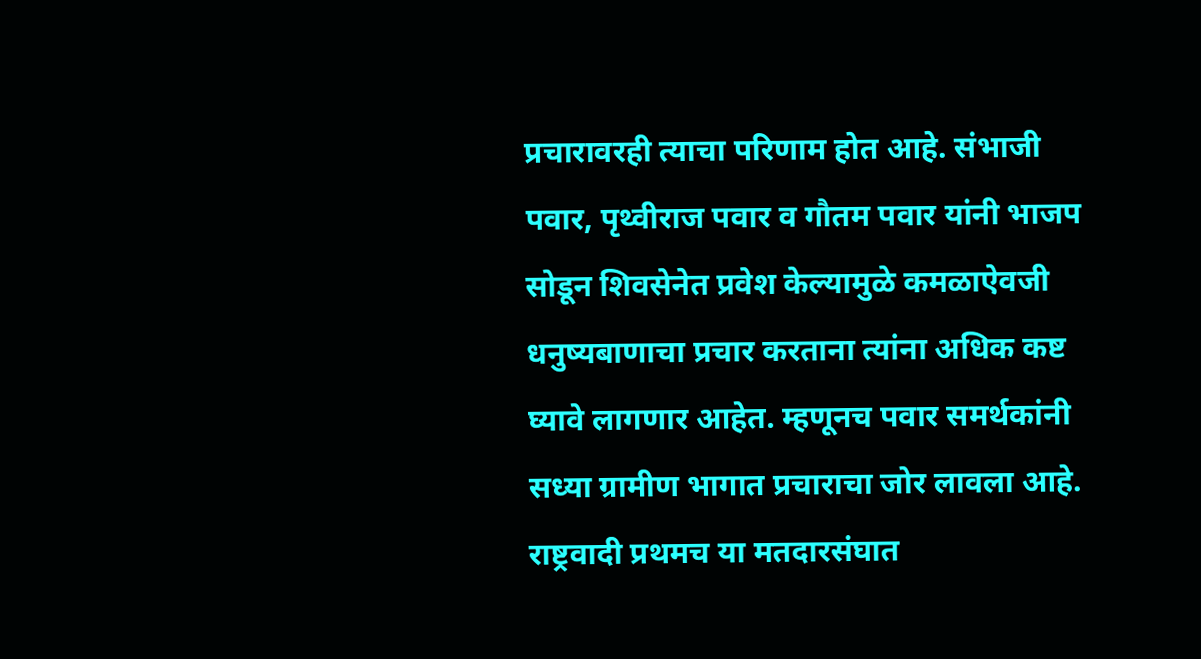प्रचारावरही त्याचा परिणाम होत आहे. संभाजी पवार, पृथ्वीराज पवार व गौतम पवार यांनी भाजप सोडून शिवसेनेत प्रवेश केल्यामुळे कमळाऐवजी धनुष्यबाणाचा प्रचार करताना त्यांना अधिक कष्ट घ्यावे लागणार आहेत. म्हणूनच पवार समर्थकांनी सध्या ग्रामीण भागात प्रचाराचा जोर लावला आहे. राष्ट्रवादी प्रथमच या मतदारसंघात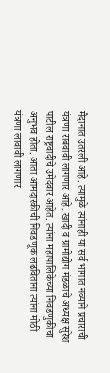मैदानात उतरली आहे. त्यामुळे त्यांनाही या सर्व भागात नव्याने प्रचाराची यंत्रणा राबवावी लागणार आहे. खादी व ग्रामोद्योग मंडळाचे अध्यक्ष सुरेश पाटील राष्ट्रवादीचे उमेदवार आहेत. त्यांना महापालिकेच्या निवडणुकीचा अनुभव होता. आता आमदारकीची निवडणूक लढविताना त्यांना मोठी यंत्रणा लावावी लागणार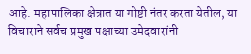आहे. महापालिका क्षेत्रात या गोष्टी नंतर करता येतील, या विचाराने सर्वच प्रमुख पक्षाच्या उमेदवारांनी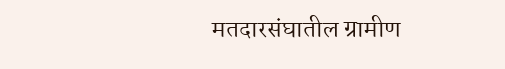मतदारसंघातील ग्रामीण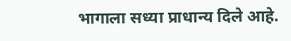भागाला सध्या प्राधान्य दिले आहे.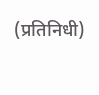(प्रतिनिधी)